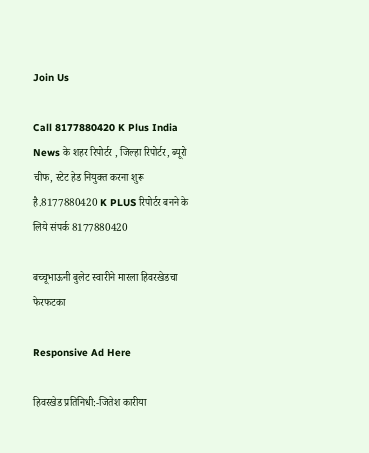Join Us

Call 8177880420 K Plus India News के शहर रिपोर्टर , जिल्हा रिपोर्टर, ब्यूरो चीफ, स्टेट हेड नियुक्त करना शुरू है.8177880420 K PLUS रिपोर्टर बनने के लिये संपर्क 8177880420

बच्चूभाऊनी बुलेट स्वारीने मारला हिवरखेडचा फेरफटका

Responsive Ad Here

हिवरखेड प्रतिनिधी:-जितेश कारीया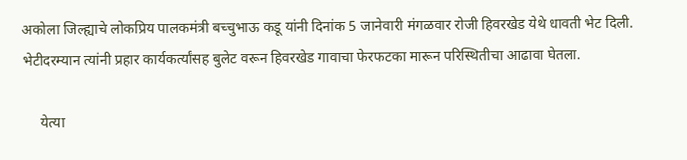अकोला जिल्ह्याचे लोकप्रिय पालकमंत्री बच्चुभाऊ कडू यांनी दिनांक 5 जानेवारी मंगळवार रोजी हिवरखेड येथे धावती भेट दिली. भेटीदरम्यान त्यांनी प्रहार कार्यकर्त्यांसह बुलेट वरून हिवरखेड गावाचा फेरफटका मारून परिस्थितीचा आढावा घेतला.

     येत्या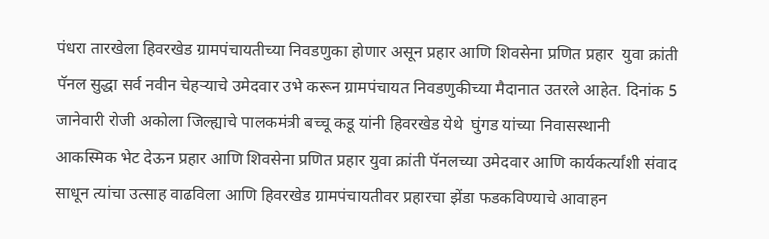पंधरा तारखेला हिवरखेड ग्रामपंचायतीच्या निवडणुका होणार असून प्रहार आणि शिवसेना प्रणित प्रहार  युवा क्रांती पॅनल सुद्धा सर्व नवीन चेहऱ्याचे उमेदवार उभे करून ग्रामपंचायत निवडणुकीच्या मैदानात उतरले आहेत. दिनांक 5 जानेवारी रोजी अकोला जिल्ह्याचे पालकमंत्री बच्चू कडू यांनी हिवरखेड येथे  घुंगड यांच्या निवासस्थानी  आकस्मिक भेट देऊन प्रहार आणि शिवसेना प्रणित प्रहार युवा क्रांती पॅनलच्या उमेदवार आणि कार्यकर्त्यांशी संवाद साधून त्यांचा उत्साह वाढविला आणि हिवरखेड ग्रामपंचायतीवर प्रहारचा झेंडा फडकविण्याचे आवाहन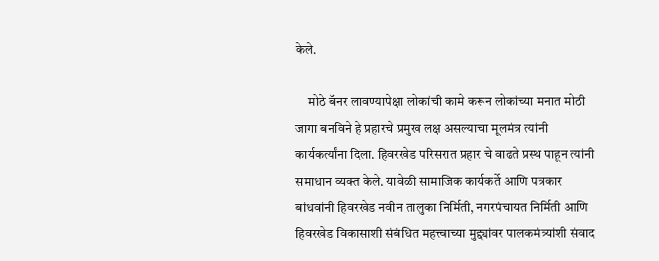केले.

     मोठे बॅनर लावण्यापेक्षा लोकांची कामे करून लोकांच्या मनात मोठी जागा बनविने हे प्रहारचे प्रमुख लक्ष असल्याचा मूलमंत्र त्यांनी कार्यकर्त्यांना दिला. हिवरखेड परिसरात प्रहार चे वाढते प्रस्थ पाहून त्यांनी समाधान व्यक्त केले. यावेळी सामाजिक कार्यकर्ते आणि पत्रकार बांधवांनी हिवरखेड नवीन तालुका निर्मिती, नगरपंचायत निर्मिती आणि हिवरखेड विकासाशी संबंधित महत्त्वाच्या मुद्द्यांवर पालकमंत्र्यांशी संवाद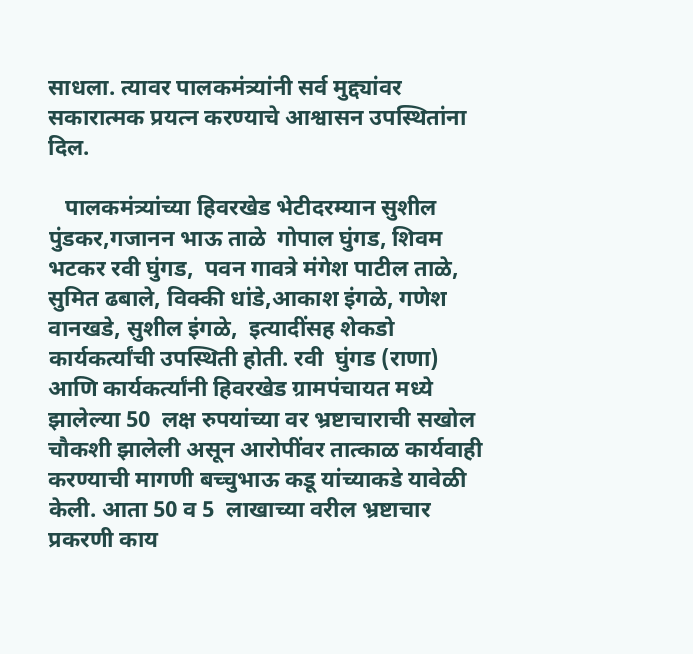साधला. त्यावर पालकमंत्र्यांनी सर्व मुद्द्यांवर सकारात्मक प्रयत्न करण्याचे आश्वासन उपस्थितांना दिल.

   पालकमंत्र्यांच्या हिवरखेड भेटीदरम्यान सुशील पुंडकर,गजानन भाऊ ताळे  गोपाल घुंगड, शिवम भटकर रवी घुंगड,  पवन गावत्रे मंगेश पाटील ताळे, सुमित ढबाले, विक्की धांडे,आकाश इंगळे, गणेश वानखडे, सुशील इंगळे,  इत्यादींसह शेकडो कार्यकर्त्यांची उपस्थिती होती. रवी  घुंगड (राणा) आणि कार्यकर्त्यांनी हिवरखेड ग्रामपंचायत मध्ये झालेल्या 50  लक्ष रुपयांच्या वर भ्रष्टाचाराची सखोल चौकशी झालेली असून आरोपींवर तात्काळ कार्यवाही करण्याची मागणी बच्चुभाऊ कडू यांच्याकडे यावेळी केली. आता 50 व 5  लाखाच्या वरील भ्रष्टाचार प्रकरणी काय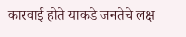कारवाई होते याकडे जनतेचे लक्ष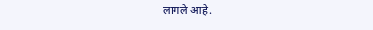लागले आहे.